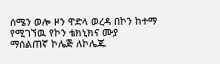ሰሜን ወሎ ዞን ዋድላ ወረዳ በኮን ከተማ የሚገኘዉ የኮን ቴክኒክና ሙያ ማሰልጠኛ ኮሌጅ ለኮሌጁ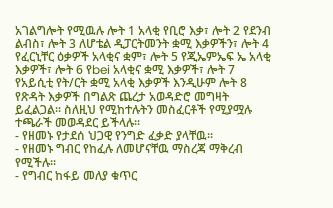አገልግሎት የሚዉሉ ሎት 1 አላቂ የቢሮ እቃ፣ ሎት 2 የደንብ ልብስ፣ ሎት 3 ለሆቴል ዲፓርትመንት ቋሚ እቃዎችን፣ ሎት 4 የፈርኒቸር ዕቃዎች አላቂና ቋም፣ ሎት 5 የጂኤምኤፍ ኤ አላቂ እቃዎች፣ ሎት 6 የbei አላቂና ቋሚ እቃዎች፣ ሎት 7 የአይሲቲ የት/ርት ቋሚ አላቂ እቃዎች እንዲሁም ሎት 8 የጽዳት እቃዎች በግልጽ ጨረታ አወዳድሮ መግዛት ይፈልጋል፡፡ ስለዚህ የሚከተሉትን መስፈርቶች የሚያሟሉ ተጫራች መወዳደር ይችላሉ፡፡
- የዘመኑ የታደሰ ህጋዊ የንግድ ፈቃድ ያላቸዉ፡፡
- የዘመኑ ግብር የከፈሉ ለመሆናቸዉ ማስረጃ ማቅረብ የሚችሉ፡፡
- የግብር ከፋይ መለያ ቁጥር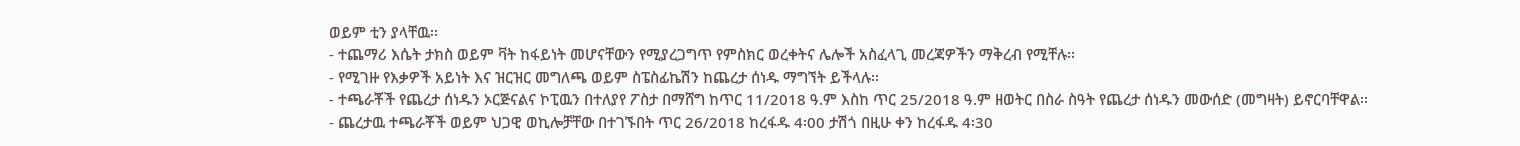ወይም ቲን ያላቸዉ፡፡
- ተጨማሪ እሴት ታክስ ወይም ቫት ከፋይነት መሆናቸውን የሚያረጋግጥ የምስክር ወረቀትና ሌሎች አስፈላጊ መረጃዎችን ማቅረብ የሚቸሉ፡፡
- የሚገዙ የእቃዎች አይነት እና ዝርዝር መግለጫ ወይም ስፔስፊኬሽን ከጨረታ ሰነዱ ማግኘት ይችላሉ፡፡
- ተጫራቾች የጨረታ ሰነዱን ኦርጅናልና ኮፒዉን በተለያየ ፖስታ በማሸግ ከጥር 11/2018 ዓ.ም እስከ ጥር 25/2018 ዓ.ም ዘወትር በስራ ስዓት የጨረታ ሰነዱን መውሰድ (መግዛት) ይኖርባቸዋል፡፡
- ጨረታዉ ተጫራቾች ወይም ህጋዊ ወኪሎቻቸው በተገኙበት ጥር 26/2018 ከረፋዱ 4፡00 ታሽጎ በዚሁ ቀን ከረፋዱ 4፡30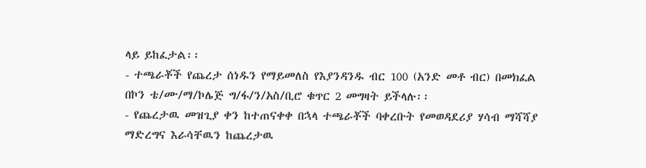ላይ ይከፈታል፡፡
- ተጫራቾች የጨረታ ሰነዱን የማይመለስ የእያንዳንዱ ብር 100 (አንድ መቶ ብር) በመክፈል በኮን ቴ/ሙ/ማ/ኮሌጅ ግ/ፋ/ን/አስ/ቢሮ ቁጥር 2 መግዛት ይችላሉ፡፡
- የጨረታዉ መዝጊያ ቀን ከተጠናቀቀ በኋላ ተጫራቾች ባቀረቡት የመወዳደሪያ ሃሳብ ማሻሻያ ማድረግና እራሳቸዉን ከጨረታዉ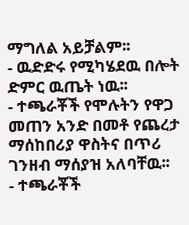ማግለል አይቻልም፡፡
- ዉድድሩ የሚካሄደዉ በሎት ድምር ዉጤት ነዉ፡፡
- ተጫራቾች የሞሉትን የዋጋ መጠን አንድ በመቶ የጨረታ ማሰከበሪያ ዋስትና በጥሪ ገንዘብ ማሰያዝ አለባቸዉ፡፡
- ተጫራቾች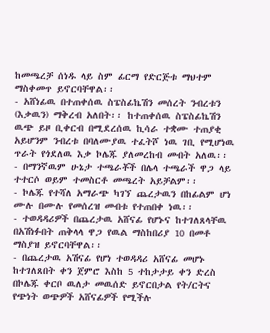ከመጫረቻ ሰነዱ ላይ ስም ፊርማ የድርጅቱ ማህተም ማስቀመጥ ይኖርባቸዋል፡፡
- አሸነፊዉ በተጠቀሰዉ ስፔስፊኬሽን መሰረት ንብረቱን (እቃዉን) ማቅረብ አለበት፡፡ ከተጠቀሰዉ ስፔስፊኬሽን ዉጭ ይዞ ቢቀርብ በሚደረሰዉ ኪሳራ ተቋሙ ተጠያቂ አይሆንም ንብረቱ በባለሙያዉ ተፈትሾ ነዉ ገቢ የሚሆነዉ ጥራት የጎደለዉ እቃ ኮሌጁ ያለመረከብ መብት አለዉ፡፡
- በማንኛዉም ሁኔታ ተጫራቾች በሌላ ተጫራች ዋጋ ላይ ተተርሶ ወይም ተመስርቶ መጫረት አይቻልም፡፡
- ኮሌጁ የተሻለ አማራጭ ካገኘ ጨረታዉን በከፊልም ሆነ ሙሉ በሙሉ የመሰረዝ መብቱ የተጠበቀ ነዉ፡፡
- ተወዳዳሪዎች በጨረታዉ አሸናፊ የሆኑና ከተገለጸላቸዉ በአሽነፉበት ጠቅላላ ዋጋ የዉል ማስከበሪያ 10 በመቶ ማስያዝ ይኖርባቸዋል፡፡
- በጨረታዉ አሽናፊ የሆነ ተወዳዳሪ አሸናፊ መሆኑ ከተገለጸበት ቀን ጀምሮ እስከ 5 ተከታታይ ቀን ድረስ በኮሌጁ ቀርቦ ዉለታ መዉሰድ ይኖርበታል የት/ርትና የጭነት ወጭዎች አሸናፊዎች የሚችሉ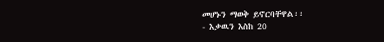መሆኑን ማወቅ ይኖርባቸዋል፡፡
- እቃዉን እስከ 20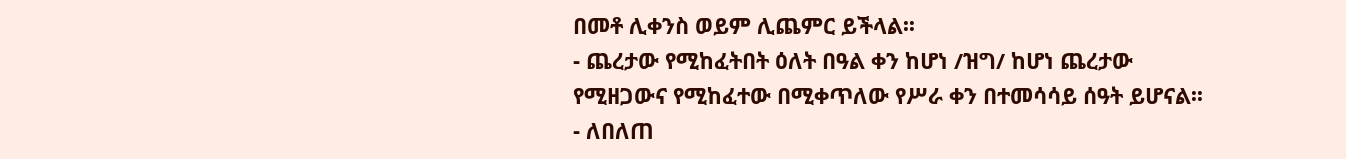በመቶ ሊቀንስ ወይም ሊጨምር ይችላል፡፡
- ጨረታው የሚከፈትበት ዕለት በዓል ቀን ከሆነ /ዝግ/ ከሆነ ጨረታው የሚዘጋውና የሚከፈተው በሚቀጥለው የሥራ ቀን በተመሳሳይ ሰዓት ይሆናል፡፡
- ለበለጠ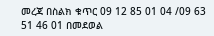መረጃ በስልክ ቁጥር 09 12 85 01 04 /09 63 51 46 01 በመደወል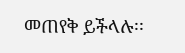መጠየቅ ይችላሉ፡፡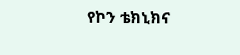የኮን ቴክኒክና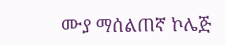ሙያ ማሰልጠኛ ኮሌጅ